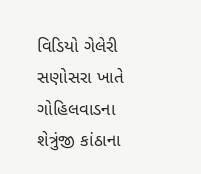વિડિયો ગેલેરી સણોસરા ખાતે ગોહિલવાડના શેત્રુંજી કાંઠાના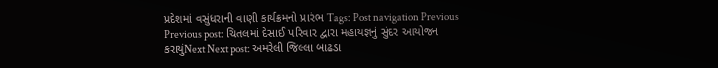પ્રદેશમાં વસુંધરાની વાણી કાર્યક્રમનો પ્રારંભ Tags: Post navigation Previous Previous post: ચિતલમાં દેસાઈ પરિવાર દ્વારા મહાયજ્ઞનું સુંદર આયોજન કરાયુંNext Next post: અમરેલી જિલ્લા બાઢડા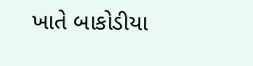ખાતે બાકોડીયા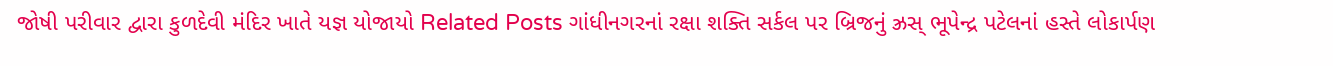જોષી પરીવાર દ્વારા કુળદેવી મંદિર ખાતે યજ્ઞ યોજાયો Related Posts ગાંધીનગરનાં રક્ષા શક્તિ સર્કલ પર બ્રિજનું ઝ્રસ્ ભૂપેન્દ્ર પટેલનાં હસ્તે લોકાર્પણ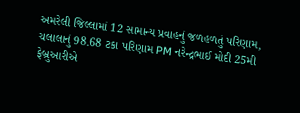અમરેલી જિલ્લામાં 12 સામાન્ય પ્રવાહનું જળહળતું પરિણામ, ચલાલાનું 98.68 ટકા પરિણામ PM નરેન્દ્રભાઈ મોદી 25મી ફેબ્રુઆરીએ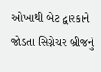ઓખાથી બેટ દ્વારકાને જોડતા સિગ્નેચર બ્રીજનું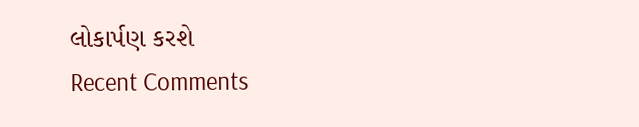લોકાર્પણ કરશે
Recent Comments